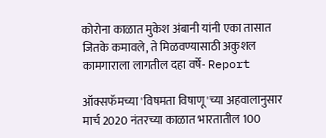कोरोना काळात मुकेश अंबानी यांनी एका तासात जितके कमावले, ते मिळवण्यासाठी अकुशल कामगाराला लागतील दहा वर्षे- Report

ऑक्सफॅमच्या 'विषमता विषाणू'च्या अहवालानुसार मार्च 2020 नंतरच्या काळात भारतातील 100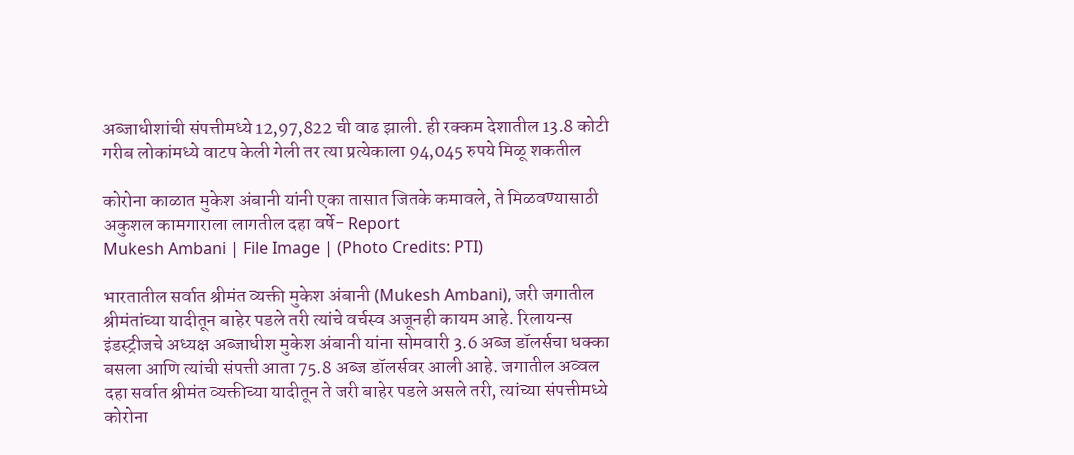अब्जाधीशांची संपत्तीमध्ये 12,97,822 ची वाढ झाली. ही रक्कम देशातील 13.8 कोटी गरीब लोकांमध्ये वाटप केली गेली तर त्या प्रत्येकाला 94,045 रुपये मिळू शकतील

कोरोना काळात मुकेश अंबानी यांनी एका तासात जितके कमावले, ते मिळवण्यासाठी अकुशल कामगाराला लागतील दहा वर्षे- Report
Mukesh Ambani | File Image | (Photo Credits: PTI)

भारतातील सर्वात श्रीमंत व्यक्ती मुकेश अंबानी (Mukesh Ambani), जरी जगातील श्रीमंतांच्या यादीतून बाहेर पडले तरी त्यांचे वर्चस्व अजूनही कायम आहे. रिलायन्स इंडस्ट्रीजचे अध्यक्ष अब्जाधीश मुकेश अंबानी यांना सोमवारी 3.6 अब्ज डॉलर्सचा धक्का बसला आणि त्यांची संपत्ती आता 75.8 अब्ज डॉलर्सवर आली आहे. जगातील अव्वल दहा सर्वात श्रीमंत व्यक्तीच्या यादीतून ते जरी बाहेर पडले असले तरी, त्यांच्या संपत्तीमध्ये कोरोना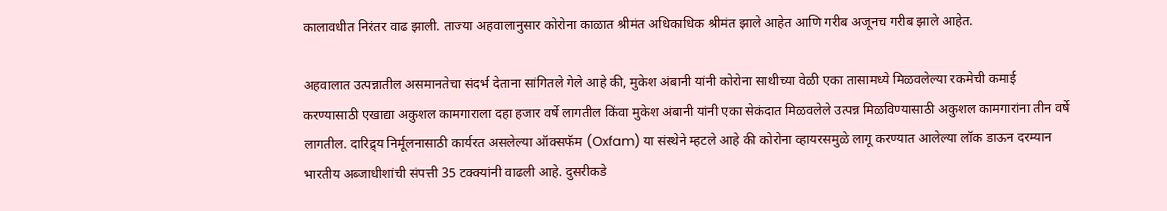कालावधीत निरंतर वाढ झाली. ताज्या अहवालानुसार कोरोना काळात श्रीमंत अधिकाधिक श्रीमंत झाले आहेत आणि गरीब अजूनच गरीब झाले आहेत.

अहवालात उत्पन्नातील असमानतेचा संदर्भ देताना सांगितले गेले आहे की, मुकेश अंबानी यांनी कोरोना साथीच्या वेळी एका तासामध्ये मिळवलेल्या रकमेची कमाई करण्यासाठी एखाद्या अकुशल कामगाराला दहा हजार वर्षे लागतील किंवा मुकेश अंबानी यांनी एका सेकंदात मिळवलेले उत्पन्न मिळविण्यासाठी अकुशल कामगारांना तीन वर्षे लागतील. दारिद्र्य निर्मूलनासाठी कार्यरत असलेल्या ऑक्सफॅम (Oxfam) या संस्थेने म्हटले आहे की कोरोना व्हायरसमुळे लागू करण्यात आलेल्या लॉक डाऊन दरम्यान भारतीय अब्जाधीशांची संपत्ती 35 टक्क्यांनी वाढली आहे. दुसरीकडे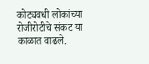कोट्यवधी लोकांच्या रोजीरोटीचे संकट या काळात वाढले.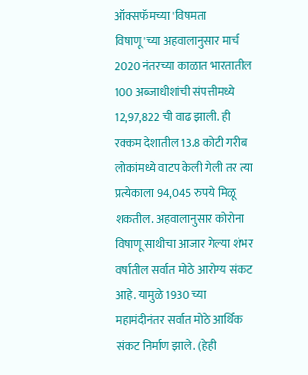ऑक्सफॅमच्या 'विषमता विषाणू'च्या अहवालानुसार मार्च 2020 नंतरच्या काळात भारतातील 100 अब्जाधीशांची संपत्तीमध्ये 12,97,822 ची वाढ झाली. ही रक्कम देशातील 13.8 कोटी गरीब लोकांमध्ये वाटप केली गेली तर त्या प्रत्येकाला 94,045 रुपये मिळू शकतील. अहवालानुसार कोरोना विषाणू साथीचा आजार गेल्या शंभर वर्षातील सर्वात मोठे आरोग्य संकट आहे. यामुळे 1930 च्या महामंदीनंतर सर्वात मोठे आर्थिक संकट निर्माण झाले. (हेही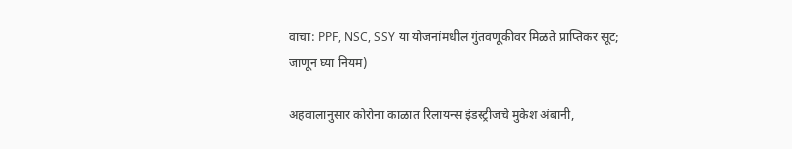वाचा: PPF, NSC, SSY या योजनांमधील गुंतवणूकीवर मिळते प्राप्तिकर सूट; जाणून घ्या नियम)

अहवालानुसार कोरोना काळात रिलायन्स इंडस्ट्रीजचे मुकेश अंबानी,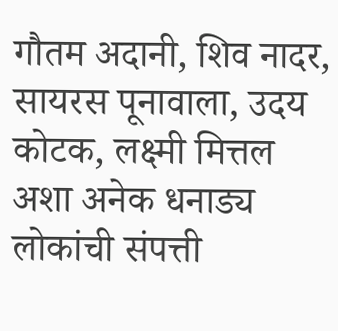गौतम अदानी, शिव नादर, सायरस पूनावाला, उदय कोटक, लक्ष्मी मित्तल अशा अनेक धनाड्य लोकांची संपत्ती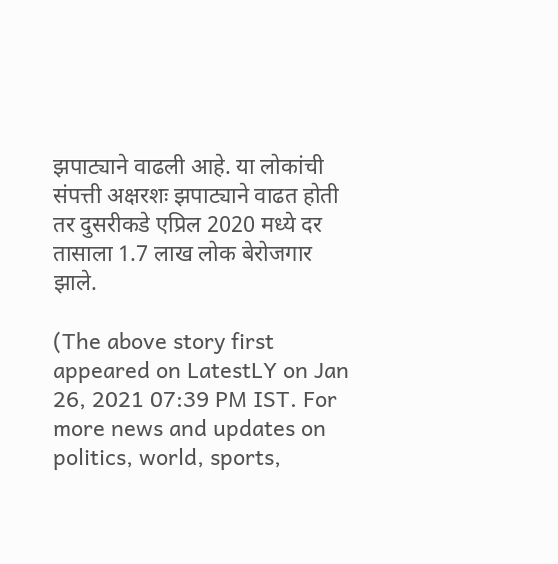झपाट्याने वाढली आहे. या लोकांची संपत्ती अक्षरशः झपाट्याने वाढत होती तर दुसरीकडे एप्रिल 2020 मध्ये दर तासाला 1.7 लाख लोक बेरोजगार झाले.

(The above story first appeared on LatestLY on Jan 26, 2021 07:39 PM IST. For more news and updates on politics, world, sports,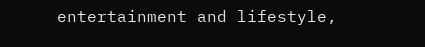entertainment and lifestyle,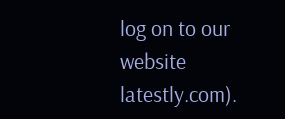log on to our website latestly.com).